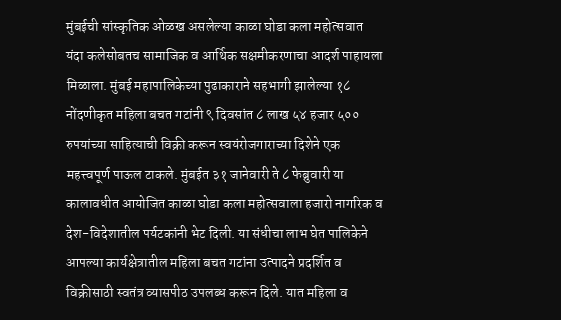मुंबईची सांस्कृतिक ओळख असलेल्या काळा घोडा कला महोत्सवात यंदा कलेसोबतच सामाजिक व आर्थिक सक्षमीकरणाचा आदर्श पाहायला मिळाला. मुंबई महापालिकेच्या पुढाकाराने सहभागी झालेल्या १८ नोंदणीकृत महिला बचत गटांनी ९ दिवसांत ८ लाख ५४ हजार ५०० रुपयांच्या साहित्याची विक्री करून स्वयंरोजगाराच्या दिशेने एक महत्त्वपूर्ण पाऊल टाकले. मुंबईत ३१ जानेवारी ते ८ फेब्रुवारी या कालावधीत आयोजित काळा घोडा कला महोत्सवाला हजारो नागरिक व देश-विदेशातील पर्यटकांनी भेट दिली. या संधीचा लाभ घेत पालिकेने आपल्या कार्यक्षेत्रातील महिला बचत गटांना उत्पादने प्रदर्शित व विक्रीसाठी स्वतंत्र व्यासपीठ उपलब्ध करून दिले. यात महिला व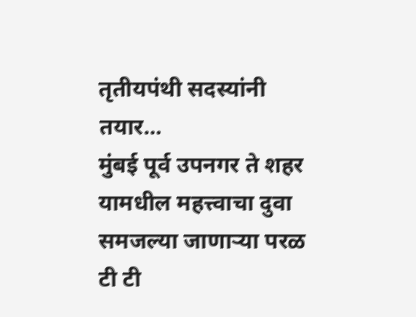तृतीयपंथी सदस्यांनी तयार...
मुंबई पूर्व उपनगर ते शहर यामधील महत्त्वाचा दुवा समजल्या जाणाऱ्या परळ टी टी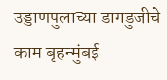उड्डाणपुलाच्या डागडुजीचे काम बृहन्मुंबई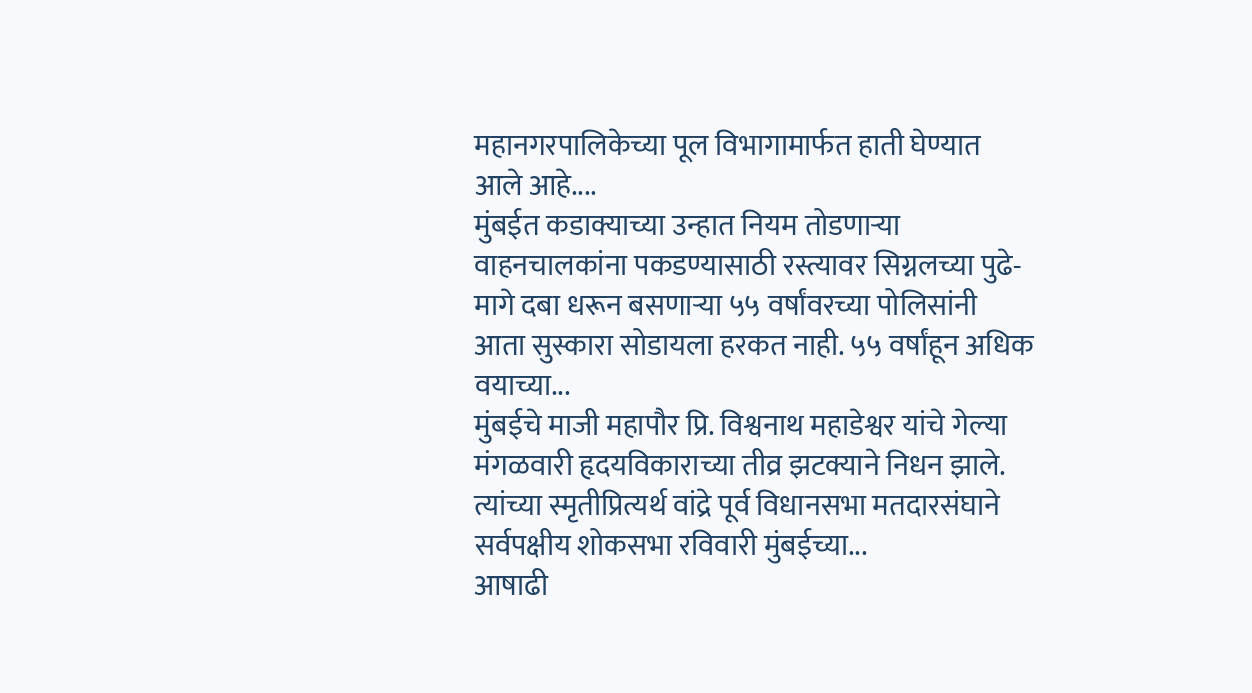महानगरपालिकेच्या पूल विभागामार्फत हाती घेण्यात आले आहे....
मुंबईत कडाक्याच्या उन्हात नियम तोडणाऱ्या वाहनचालकांना पकडण्यासाठी रस्त्यावर सिग्नलच्या पुढे-मागे दबा धरून बसणाऱ्या ५५ वर्षांवरच्या पोलिसांनी आता सुस्कारा सोडायला हरकत नाही. ५५ वर्षांहून अधिक वयाच्या...
मुंबईचे माजी महापौर प्रि. विश्वनाथ महाडेश्वर यांचे गेल्या मंगळवारी हृदयविकाराच्या तीव्र झटक्याने निधन झाले. त्यांच्या स्मृतीप्रित्यर्थ वांद्रे पूर्व विधानसभा मतदारसंघाने सर्वपक्षीय शोकसभा रविवारी मुंबईच्या...
आषाढी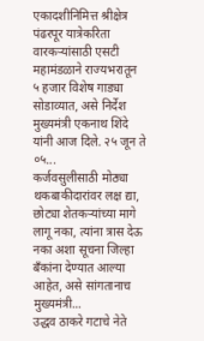एकादशीनिमित्त श्रीक्षेत्र पंढरपूर यात्रेकरिता वारकऱ्यांसाठी एसटी महामंडळाने राज्यभरातून ५ हजार विशेष गाड्या सोडाव्यात, असे निर्देश मुख्यमंत्री एकनाथ शिंदे यांनी आज दिले. २५ जून ते ०५...
कर्जवसुलीसाठी मोठ्या थकबाकीदारांवर लक्ष द्या, छोट्या शेतकऱ्यांच्या मागे लागू नका, त्यांना त्रास देऊ नका अशा सूचना जिल्हा बॅंकांना देण्यात आल्या आहेत, असे सांगतानाच मुख्यमंत्री...
उद्धव ठाकरे गटाचे नेते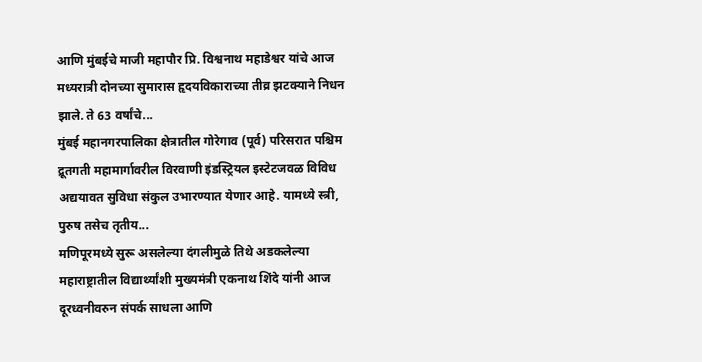आणि मुंबईचे माजी महापौर प्रि. विश्वनाथ महाडेश्वर यांचे आज मध्यरात्री दोनच्या सुमारास हृदयविकाराच्या तीव्र झटक्याने निधन झाले. ते 63 वर्षांचे...
मुंबई महानगरपालिका क्षेत्रातील गोरेगाव (पूर्व) परिसरात पश्चिम द्रूतगती महामार्गावरील विरवाणी इंडस्ट्रियल इस्टेटजवळ विविध अद्ययावत सुविधा संकुल उभारण्यात येणार आहे. यामध्ये स्त्री, पुरुष तसेच तृतीय...
मणिपूरमध्ये सुरू असलेल्या दंगलीमुळे तिथे अडकलेल्या महाराष्ट्रातील विद्यार्थ्यांशी मुख्यमंत्री एकनाथ शिंदे यांनी आज दूरध्वनीवरुन संपर्क साधला आणि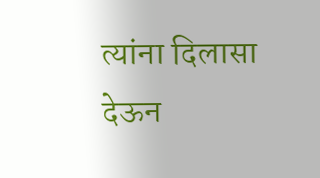त्यांना दिलासा देऊन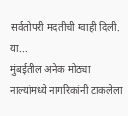सर्वतोपरी मदतीची ग्वाही दिली. या...
मुंबईतील अनेक मोठ्या नाल्यांमध्ये नागरिकांनी टाकलेला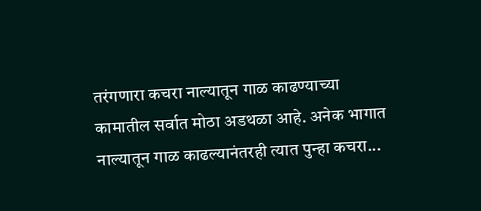तरंगणारा कचरा नाल्यातून गाळ काढण्याच्या कामातील सर्वात मोठा अडथळा आहे. अनेक भागात नाल्यातून गाळ काढल्यानंतरही त्यात पुन्हा कचरा...